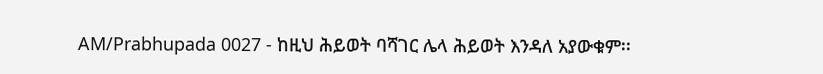AM/Prabhupada 0027 - ከዚህ ሕይወት ባሻገር ሌላ ሕይወት እንዳለ አያውቁም፡፡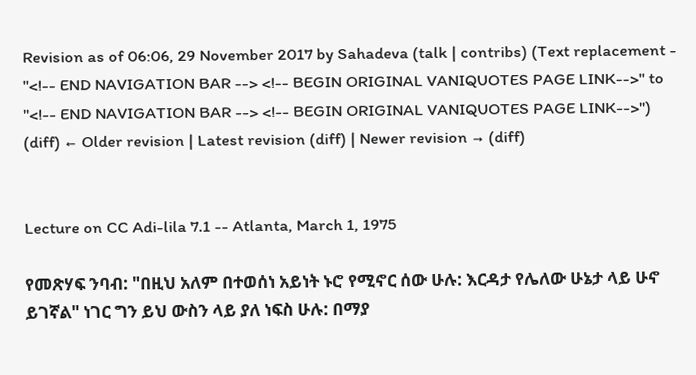Revision as of 06:06, 29 November 2017 by Sahadeva (talk | contribs) (Text replacement - "<!-- END NAVIGATION BAR --> <!-- BEGIN ORIGINAL VANIQUOTES PAGE LINK-->" to "<!-- END NAVIGATION BAR --> <!-- BEGIN ORIGINAL VANIQUOTES PAGE LINK-->")
(diff) ← Older revision | Latest revision (diff) | Newer revision → (diff)


Lecture on CC Adi-lila 7.1 -- Atlanta, March 1, 1975

የመጽሃፍ ንባብ: "በዚህ አለም በተወሰነ አይነት ኑሮ የሚኖር ሰው ሁሉ: እርዳታ የሌለው ሁኔታ ላይ ሁኖ ይገኛል" ነገር ግን ይህ ውስን ላይ ያለ ነፍስ ሁሉ: በማያ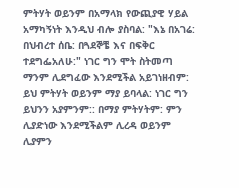ምትሃት ወይንም በአማላክ የውጪያዊ ሃይል አማካኝነት እንዲህ ብሎ ያስባል: "እኔ በአገሬ: በህብረተ ሰቤ: በጓደኞቼ እና በፍቅር ተደግፌአለሁ:" ነገር ግን ሞት ስትመጣ ማንም ሊደግፈው እንደሚችል አይገነዘብም: ይህ ምትሃት ወይንም ማያ ይባላል: ነገር ግን ይህንን አያምንም:: በማያ ምትሃትም: ምን ሊያድነው እንደሚችልም ሊረዳ ወይንም ሊያምን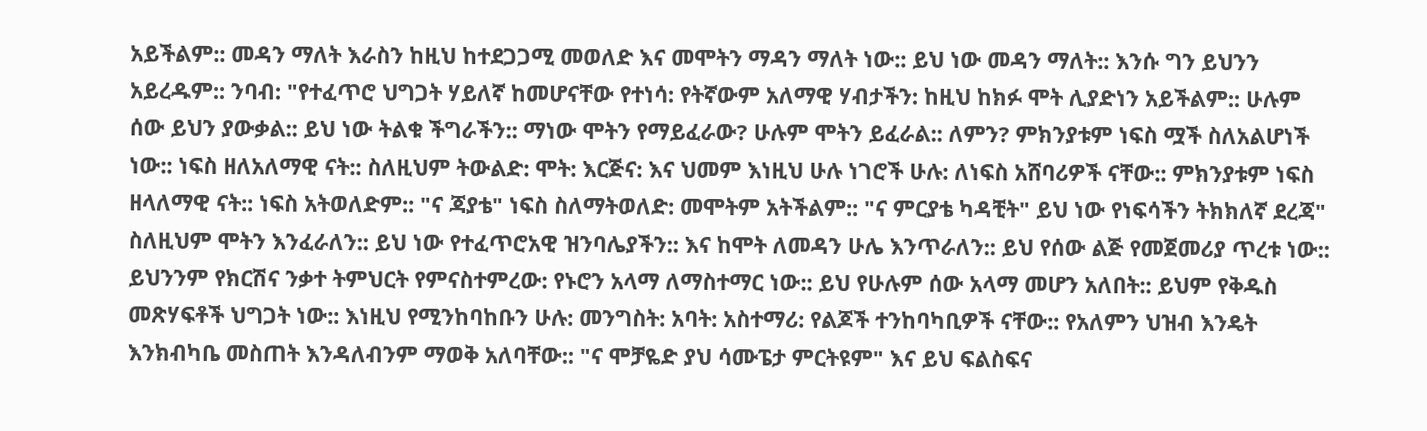አይችልም:: መዳን ማለት እራስን ከዚህ ከተደጋጋሚ መወለድ እና መሞትን ማዳን ማለት ነው:: ይህ ነው መዳን ማለት:: እንሱ ግን ይህንን አይረዱም:: ንባብ: "የተፈጥሮ ህግጋት ሃይለኛ ከመሆናቸው የተነሳ: የትኛውም አለማዊ ሃብታችን: ከዚህ ከክፉ ሞት ሊያድነን አይችልም:: ሁሉም ሰው ይህን ያውቃል:: ይህ ነው ትልቁ ችግራችን:: ማነው ሞትን የማይፈራው? ሁሉም ሞትን ይፈራል:: ለምን? ምክንያቱም ነፍስ ሟች ስለአልሆነች ነው:: ነፍስ ዘለአለማዊ ናት:: ስለዚህም ትውልድ: ሞት: እርጅና: እና ህመም እነዚህ ሁሉ ነገሮች ሁሉ: ለነፍስ አሸባሪዎች ናቸው:: ምክንያቱም ነፍስ ዘላለማዊ ናት:: ነፍስ አትወለድም:: "ና ጃያቴ" ነፍስ ስለማትወለድ: መሞትም አትችልም:: "ና ምርያቴ ካዳቺት" ይህ ነው የነፍሳችን ትክክለኛ ደረጃ" ስለዚህም ሞትን እንፈራለን:: ይህ ነው የተፈጥሮአዊ ዝንባሌያችን:: እና ከሞት ለመዳን ሁሌ እንጥራለን:: ይህ የሰው ልጅ የመጀመሪያ ጥረቱ ነው:: ይህንንም የክርሽና ንቃተ ትምህርት የምናስተምረው: የኑሮን አላማ ለማስተማር ነው:: ይህ የሁሉም ሰው አላማ መሆን አለበት:: ይህም የቅዱስ መጽሃፍቶች ህግጋት ነው:: እነዚህ የሚንከባከቡን ሁሉ: መንግስት: አባት: አስተማሪ: የልጆች ተንከባካቢዎች ናቸው:: የአለምን ህዝብ እንዴት እንክብካቤ መስጠት እንዳለብንም ማወቅ አለባቸው:: "ና ሞቻዬድ ያህ ሳሙፔታ ምርትዩም" እና ይህ ፍልስፍና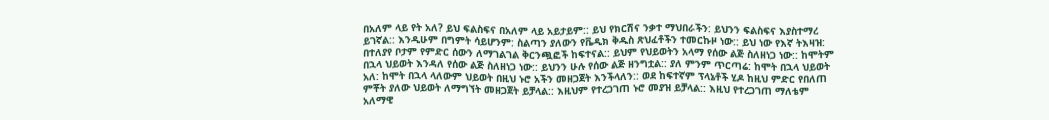በአለም ላይ የት አለ? ይህ ፍልስፍና በአለም ላይ አይታይም:: ይህ የክርሽና ንቃተ ማህበራችን: ይህንን ፍልስፍና እያስተማረ ይገኛል:: እንዲሁም በግምት ሳይሆንም: ስልጣን ያለውን የቬዲክ ቅዱስ ጽህፈቶችን ተመርኩዞ ነው:: ይህ ነው የእኛ ትእዛዝ: በተለያየ ቦታም የምድር ሰውን ለማገልገል ቅርንጯፎች ከፍተናል:: ይህም የህይወትን አላማ የሰው ልጅ ስለዘነጋ ነው:: ከሞትም በኋላ ህይወት እንዳለ የሰው ልጅ ስለዘነጋ ነው:: ይህንን ሁሉ የሰው ልጅ ዘንግቷል:: ያለ ምንም ጥርጣሬ: ከሞት በኋላ ህይወት አለ: ከሞት በኋላ ላለውም ህይወት በዚህ ኑሮ አችን መዘጋጀት እንችላለን:: ወደ ከፍተኛም ፕላኔቶች ሂዶ ከዚህ ምድር የበለጠ ምቾት ያለው ህይወት ለማግኘት መዘጋጀት ይቻላል:: እዚህም የተረጋገጠ ኑሮ መያዝ ይቻላል:: እዚህ የተረጋገጠ ማለቴም አለማዊ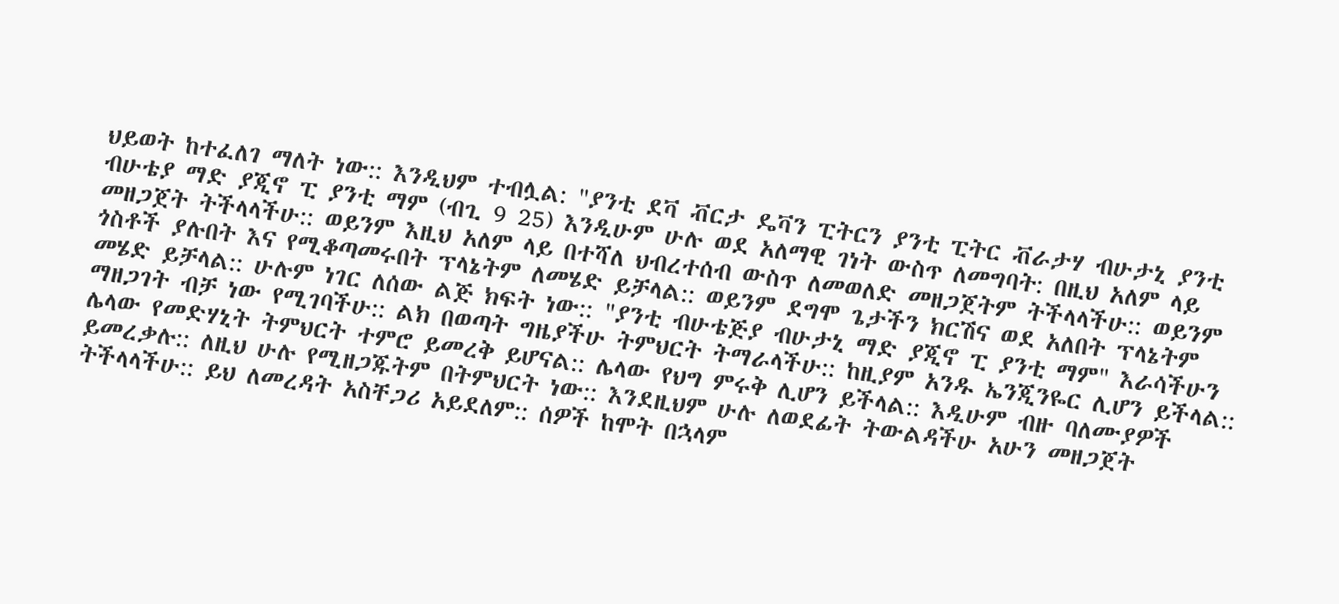ህይወት ከተፈለገ ማለት ነው:: እንዲህም ተብሏል: "ያንቲ ደቫ ቭርታ ዴቫን ፒትርን ያንቲ ፒትር ቭራታሃ ብሁታኒ ያንቲ ብሁቴያ ማድ ያጂኖ ፒ ያንቲ ማም (ብጊ 9 25) እንዲሁም ሁሉ ወደ አለማዊ ገነት ውስጥ ለመግባት: በዚህ አለም ላይ መዘጋጀት ትችላላችሁ:: ወይንም እዚህ አለም ላይ በተሻለ ህብረተሰብ ውስጥ ለመወለድ መዘጋጀትም ትችላላችሁ:: ወይንም ጎስቶች ያሉበት እና የሚቆጣመሩበት ፕላኔትም ለመሄድ ይቻላል:: ወይንም ደግሞ ጌታችን ክርሽና ወደ አለበት ፕላኔትም መሄድ ይቻላል:: ሁሉም ነገር ለሰው ልጅ ክፍት ነው:: "ያንቲ ብሁቴጅያ ብሁታኒ ማድ ያጂኖ ፒ ያንቲ ማም" እራሳችሁን ማዘጋገት ብቻ ነው የሚገባችሁ:: ልክ በወጣት ግዜያችሁ ትምህርት ትማራላችሁ:: ከዚያም አንዱ ኤንጂንዬር ሊሆን ይችላል:: ሌላው የመድሃኒት ትምህርት ተምሮ ይመረቅ ይሆናል:: ሌላው የህግ ምሩቅ ሊሆን ይችላል:: እዲሁም ብዙ ባለሙያዎች ይመረቃሉ:: ለዚህ ሁሉ የሚዘጋጁትም በትምህርት ነው:: እንደዚህም ሁሉ ለወደፊት ትውልዳችሁ አሁን መዘጋጀት ትችላላችሁ:: ይህ ለመረዳት አስቸጋሪ አይደለም:: ሰዎች ከሞት በኋላም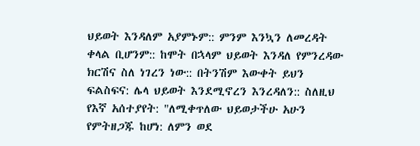ህይወት እንዳለም አያምኑም:: ምንም እንኳን ለመረዳት ቀላል ቢሆንም:: ከሞት በኋላም ህይወት እንዳለ የምንረዳው ክርሽና ስለ ነገረን ነው:: በትንሽም እውቀት ይህን ፍልስፍና: ሌላ ህይወት እንደሚኖረን እንረዳለን:: ስለዚህ የእኛ አሰተያየት: "ለሚቀጥለው ህይወታችሁ አሁን የምትዘጋጁ ከሆነ: ለምን ወደ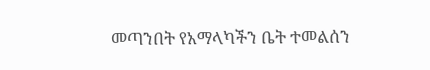መጣንበት የአማላካችን ቤት ተመልሰን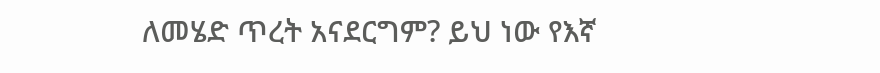ለመሄድ ጥረት አናደርግም? ይህ ነው የእኛ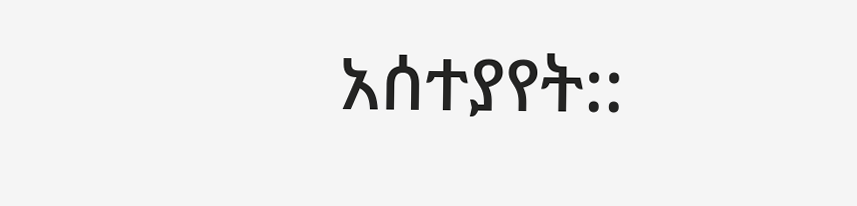አሰተያየት::